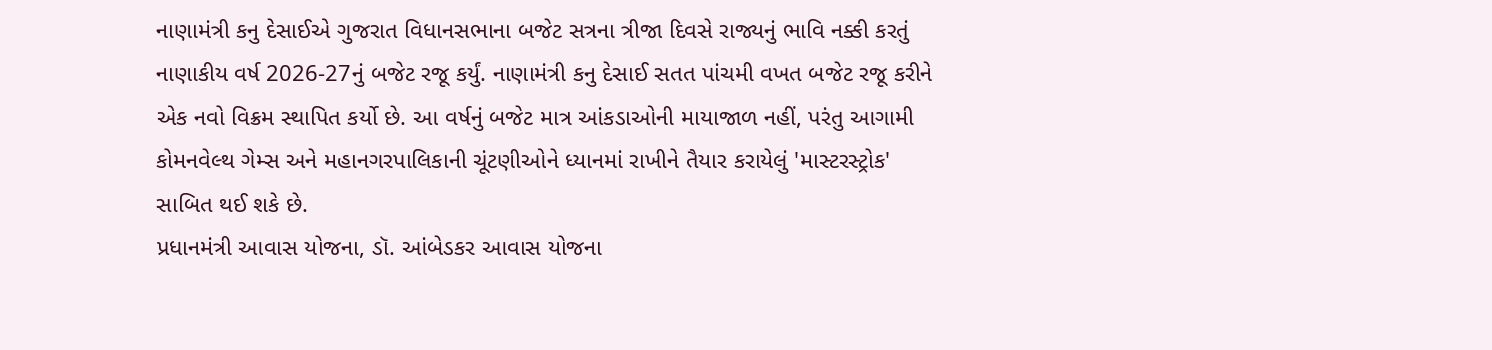નાણામંત્રી કનુ દેસાઈએ ગુજરાત વિધાનસભાના બજેટ સત્રના ત્રીજા દિવસે રાજ્યનું ભાવિ નક્કી કરતું નાણાકીય વર્ષ 2026-27નું બજેટ રજૂ કર્યું. નાણામંત્રી કનુ દેસાઈ સતત પાંચમી વખત બજેટ રજૂ કરીને એક નવો વિક્રમ સ્થાપિત કર્યો છે. આ વર્ષનું બજેટ માત્ર આંકડાઓની માયાજાળ નહીં, પરંતુ આગામી કોમનવેલ્થ ગેમ્સ અને મહાનગરપાલિકાની ચૂંટણીઓને ધ્યાનમાં રાખીને તૈયાર કરાયેલું 'માસ્ટરસ્ટ્રોક' સાબિત થઈ શકે છે.
પ્રધાનમંત્રી આવાસ યોજના, ડૉ. આંબેડકર આવાસ યોજના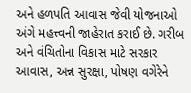અને હળપતિ આવાસ જેવી યોજનાઓ અંગે મહત્ત્વની જાહેરાત કરાઈ છે. ગરીબ અને વંચિતોના વિકાસ માટે સરકાર આવાસ, અન્ન સુરક્ષા, પોષણ વગેરેને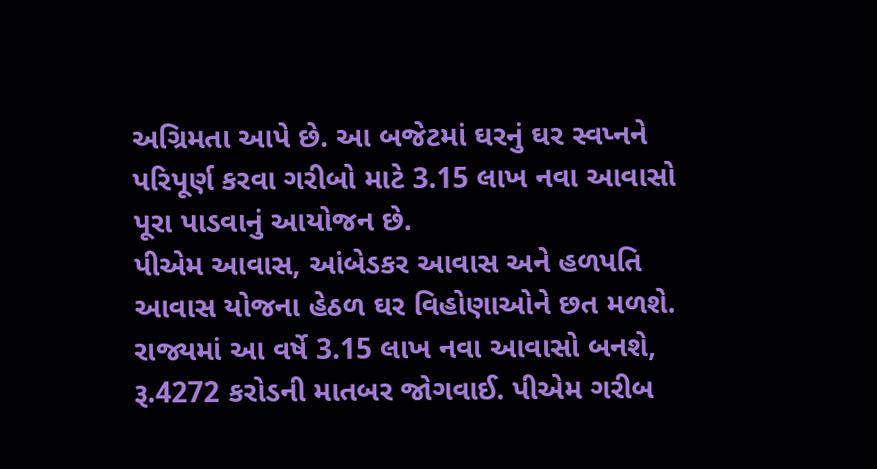અગ્રિમતા આપે છે. આ બજેટમાં ઘરનું ઘર સ્વપ્નને પરિપૂર્ણ કરવા ગરીબો માટે 3.15 લાખ નવા આવાસો પૂરા પાડવાનું આયોજન છે.
પીએમ આવાસ, આંબેડકર આવાસ અને હળપતિ આવાસ યોજના હેઠળ ઘર વિહોણાઓને છત મળશે. રાજ્યમાં આ વર્ષે 3.15 લાખ નવા આવાસો બનશે, રૂ.4272 કરોડની માતબર જોગવાઈ. પીએમ ગરીબ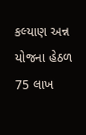કલ્યાણ અન્ન યોજના હેઠળ 75 લાખ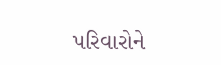પરિવારોને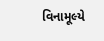વિનામૂલ્યે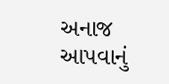અનાજ આપવાનું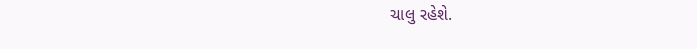ચાલુ રહેશે.